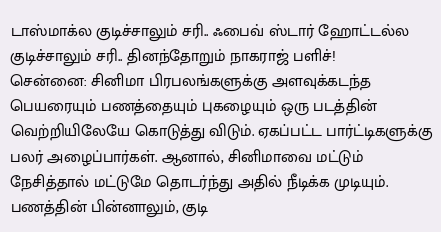டாஸ்மாக்ல குடிச்சாலும் சரி.. ஃபைவ் ஸ்டார் ஹோட்டல்ல குடிச்சாலும் சரி.. தினந்தோறும் நாகராஜ் பளிச்!
சென்னை: சினிமா பிரபலங்களுக்கு அளவுக்கடந்த பெயரையும் பணத்தையும் புகழையும் ஒரு படத்தின் வெற்றியிலேயே கொடுத்து விடும். ஏகப்பட்ட பார்ட்டிகளுக்கு பலர் அழைப்பார்கள். ஆனால், சினிமாவை மட்டும் நேசித்தால் மட்டுமே தொடர்ந்து அதில் நீடிக்க முடியும். பணத்தின் பின்னாலும், குடி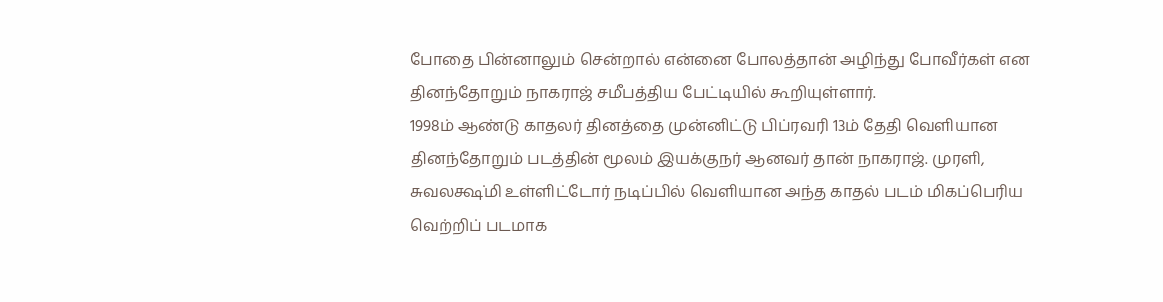போதை பின்னாலும் சென்றால் என்னை போலத்தான் அழிந்து போவீர்கள் என தினந்தோறும் நாகராஜ் சமீபத்திய பேட்டியில் கூறியுள்ளார்.
1998ம் ஆண்டு காதலர் தினத்தை முன்னிட்டு பிப்ரவரி 13ம் தேதி வெளியான தினந்தோறும் படத்தின் மூலம் இயக்குநர் ஆனவர் தான் நாகராஜ். முரளி, சுவலக்ஷ்மி உள்ளிட்டோர் நடிப்பில் வெளியான அந்த காதல் படம் மிகப்பெரிய வெற்றிப் படமாக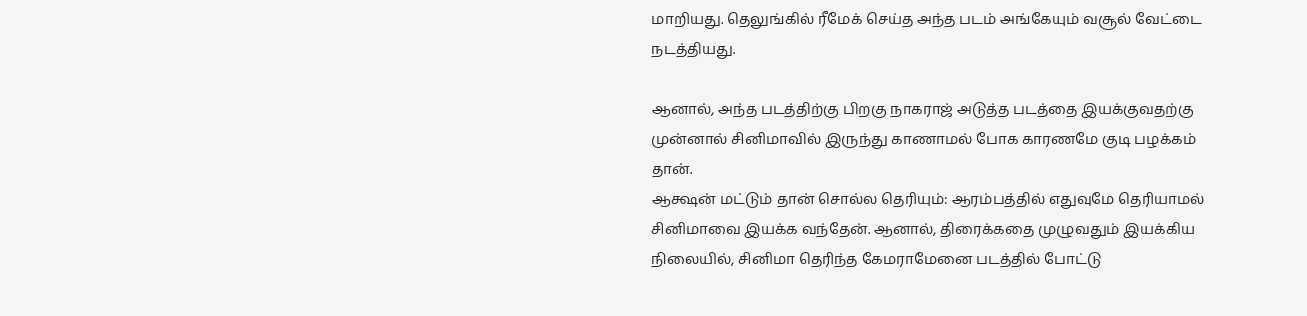மாறியது. தெலுங்கில் ரீமேக் செய்த அந்த படம் அங்கேயும் வசூல் வேட்டை நடத்தியது.

ஆனால், அந்த படத்திற்கு பிறகு நாகராஜ் அடுத்த படத்தை இயக்குவதற்கு முன்னால் சினிமாவில் இருந்து காணாமல் போக காரணமே குடி பழக்கம் தான்.
ஆக்ஷன் மட்டும் தான் சொல்ல தெரியும்: ஆரம்பத்தில் எதுவுமே தெரியாமல் சினிமாவை இயக்க வந்தேன். ஆனால், திரைக்கதை முழுவதும் இயக்கிய நிலையில், சினிமா தெரிந்த கேமராமேனை படத்தில் போட்டு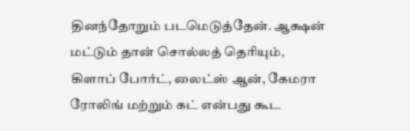தினந்தோறும் படமெடுத்தேன். ஆக்ஷன் மட்டும் தான் சொல்லத் தெரியும், கிளாப் போர்ட், லைட்ஸ் ஆன், கேமரா ரோலிங் மற்றும் கட் என்பது கூட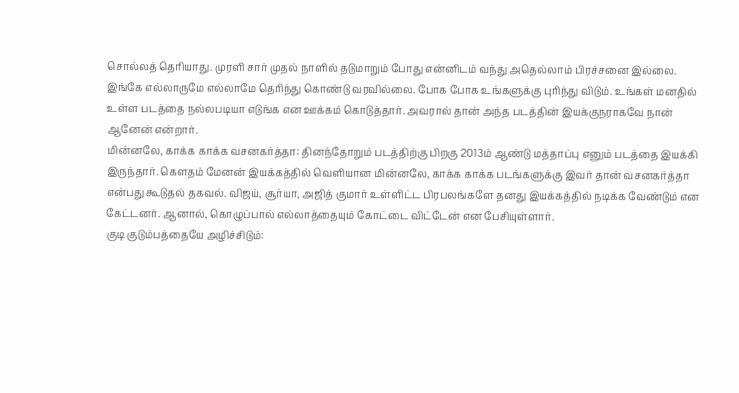சொல்லத் தெரியாது. முரளி சார் முதல் நாளில் தடுமாறும் போது என்னிடம் வந்து அதெல்லாம் பிரச்சனை இல்லை. இங்கே எல்லாருமே எல்லாமே தெரிந்து கொண்டு வரவில்லை. போக போக உங்களுக்கு புரிந்து விடும். உங்கள் மனதில் உள்ள படத்தை நல்லபடியா எடுங்க என ஊக்கம் கொடுத்தார். அவரால் தான் அந்த படத்தின் இயக்குநராகவே நான் ஆனேன் என்றார்.
மின்னலே, காக்க காக்க வசனகர்த்தா: தினந்தோறும் படத்திற்கு பிறகு 2013ம் ஆண்டு மத்தாப்பு எனும் படத்தை இயக்கி இருந்தார். கெளதம் மேனன் இயக்கத்தில் வெளியான மின்னலே, காக்க காக்க படங்களுக்கு இவர் தான் வசனகர்த்தா என்பது கூடுதல் தகவல். விஜய், சூர்யா, அஜித் குமார் உள்ளிட்ட பிரபலங்களே தனது இயக்கத்தில் நடிக்க வேண்டும் என கேட்டனர். ஆனால், கொழுப்பால் எல்லாத்தையும் கோட்டை விட்டேன் என பேசியுள்ளார்.
குடி குடும்பத்தையே அழிச்சிடும்: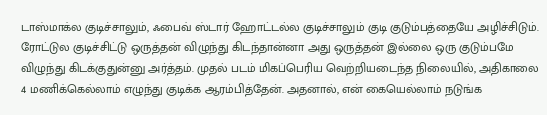டாஸ்மாக்ல குடிச்சாலும், ஃபைவ் ஸ்டார் ஹோட்டல்ல குடிச்சாலும் குடி குடும்பத்தையே அழிச்சிடும். ரோட்டுல குடிச்சிட்டு ஒருத்தன் விழுந்து கிடந்தான்னா அது ஒருத்தன் இல்லை ஒரு குடும்பமே விழுந்து கிடக்குதுன்னு அர்த்தம். முதல் படம் மிகப்பெரிய வெற்றியடைந்த நிலையில், அதிகாலை 4 மணிக்கெல்லாம் எழுந்து குடிக்க ஆரம்பித்தேன். அதனால், என் கையெல்லாம் நடுங்க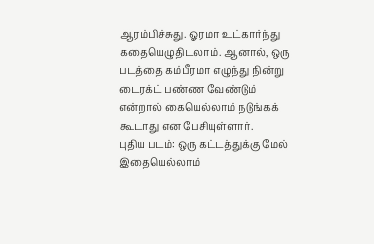ஆரம்பிச்சுது. ஓரமா உட்கார்ந்து கதையெழுதிடலாம். ஆனால், ஒரு படத்தை கம்பீரமா எழுந்து நின்று டைரக்ட் பண்ண வேண்டும் என்றால் கையெல்லாம் நடுங்கக் கூடாது என பேசியுள்ளார்.
புதிய படம்: ஒரு கட்டத்துக்கு மேல் இதையெல்லாம்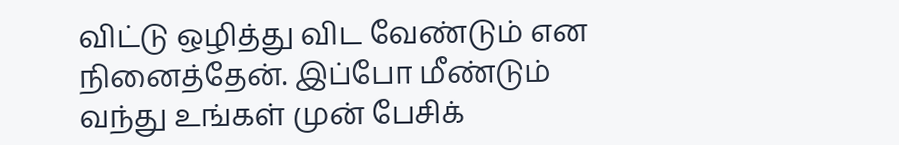விட்டு ஒழித்து விட வேண்டும் என நினைத்தேன். இப்போ மீண்டும் வந்து உங்கள் முன் பேசிக்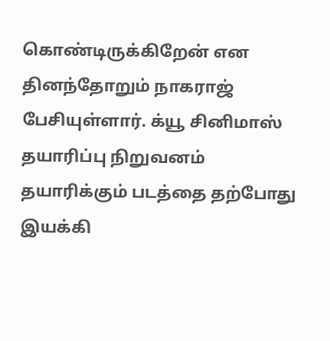கொண்டிருக்கிறேன் என தினந்தோறும் நாகராஜ் பேசியுள்ளார். க்யூ சினிமாஸ் தயாரிப்பு நிறுவனம் தயாரிக்கும் படத்தை தற்போது இயக்கி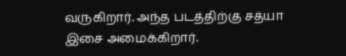வருகிறார். அந்த படத்திற்கு சத்யா இசை அமைக்கிறார்.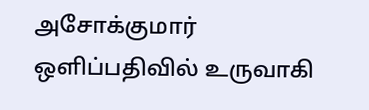அசோக்குமார் ஒளிப்பதிவில் உருவாகி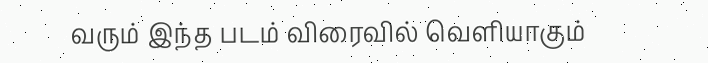வரும் இந்த படம் விரைவில் வெளியாகும்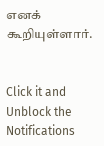எனக் கூறியுள்ளார்.


Click it and Unblock the Notifications